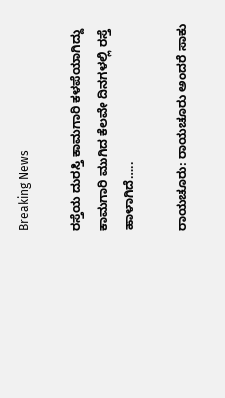Breaking News

ರಸ್ತೆಯ ದುರಸ್ತಿ ಕಾಮಗಾರಿ ಕಳಪೆಯಾಗಿದ್ದು ಕಾಮಗಾರಿ ಮುಗಿದ ಕೆಲವೇ ದಿನಗಳಲ್ಲಿ ರಸ್ತೆ ಹಾಳಾಗಿದೆ…..

ರಾಯಚೂರು: ರಾಯಚೂರು ಅಂದರೆ ಸಾಕು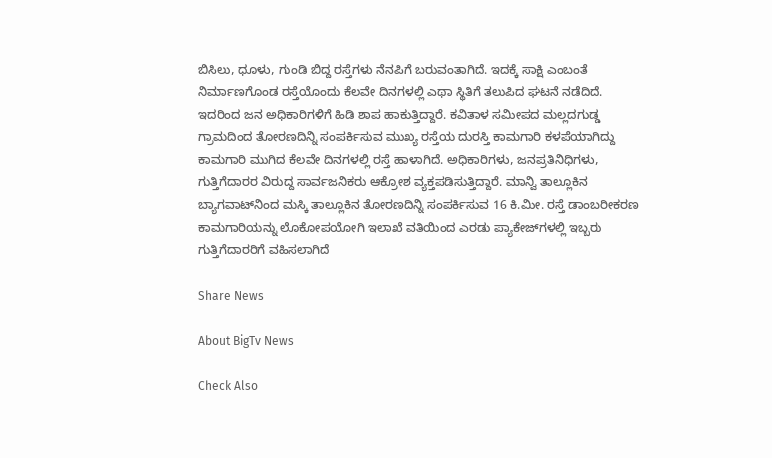ಬಿಸಿಲು, ಧೂಳು, ಗುಂಡಿ ಬಿದ್ದ ರಸ್ತೆಗಳು ನೆನಪಿಗೆ ಬರುವಂತಾಗಿದೆ. ಇದಕ್ಕೆ ಸಾಕ್ಷಿ ಎಂಬಂತೆ ನಿರ್ಮಾಣಗೊಂಡ ರಸ್ತೆಯೊಂದು ಕೆಲವೇ ದಿನಗಳಲ್ಲಿ ಎಥಾ ಸ್ಥಿತಿಗೆ ತಲುಪಿದ ಘಟನೆ ನಡೆದಿದೆ. ಇದರಿಂದ ಜನ ಅಧಿಕಾರಿಗಳಿಗೆ ಹಿಡಿ ಶಾಪ ಹಾಕುತ್ತಿದ್ದಾರೆ. ಕವಿತಾಳ ಸಮೀಪದ ಮಲ್ಲದಗುಡ್ಡ ಗ್ರಾಮದಿಂದ ತೋರಣದಿನ್ನಿ ಸಂಪರ್ಕಿಸುವ ಮುಖ್ಯ ರಸ್ತೆಯ ದುರಸ್ತಿ ಕಾಮಗಾರಿ ಕಳಪೆಯಾಗಿದ್ದು ಕಾಮಗಾರಿ ಮುಗಿದ ಕೆಲವೇ ದಿನಗಳಲ್ಲಿ ರಸ್ತೆ ಹಾಳಾಗಿದೆ. ಅಧಿಕಾರಿಗಳು, ಜನಪ್ರತಿನಿಧಿಗಳು, ಗುತ್ತಿಗೆದಾರರ ವಿರುದ್ದ ಸಾರ್ವಜನಿಕರು ಆಕ್ರೋಶ ವ್ಯಕ್ತಪಡಿಸುತ್ತಿದ್ದಾರೆ. ಮಾನ್ವಿ ತಾಲ್ಲೂಕಿನ ಬ್ಯಾಗವಾಟ್‌ನಿಂದ ಮಸ್ಕಿ ತಾಲ್ಲೂಕಿನ ತೋರಣದಿನ್ನಿ ಸಂಪರ್ಕಿಸುವ 16 ಕಿ.ಮೀ. ರಸ್ತೆ ಡಾಂಬರೀಕರಣ ಕಾಮಗಾರಿಯನ್ನು ಲೊಕೋಪಯೋಗಿ ಇಲಾಖೆ ವತಿಯಿಂದ ಎರಡು ಪ್ಯಾಕೇಜ್‌ಗಳಲ್ಲಿ ಇಬ್ಬರು ಗುತ್ತಿಗೆದಾರರಿಗೆ ವಹಿಸಲಾಗಿದೆ

Share News

About BigTv News

Check Also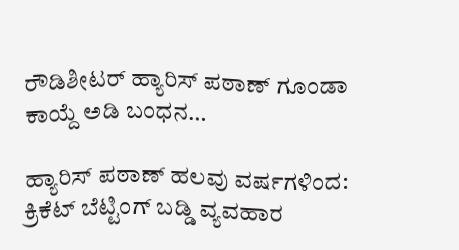ರೌಡಿಶೀಟರ್ ಹ್ಯಾರಿಸ್ ಪಠಾಣ್ ಗೂಂಡಾ ಕಾಯ್ದೆ ಅಡಿ ಬಂಧನ…

ಹ್ಯಾರಿಸ್ ಪಠಾಣ್ ಹಲವು ವರ್ಷಗಳಿಂದ: ಕ್ರಿಕೆಟ್ ಬೆಟ್ಟಿಂಗ್ ಬಡ್ಡಿ ವ್ಯವಹಾರ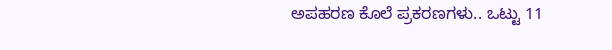ಅಪಹರಣ ಕೊಲೆ ಪ್ರಕರಣಗಳು.. ಒಟ್ಟು 11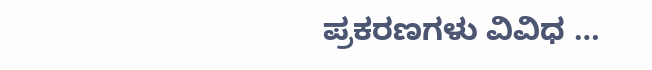ಪ್ರಕರಣಗಳು ವಿವಿಧ …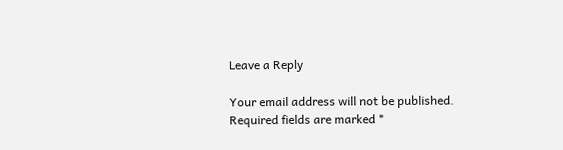Leave a Reply

Your email address will not be published. Required fields are marked *